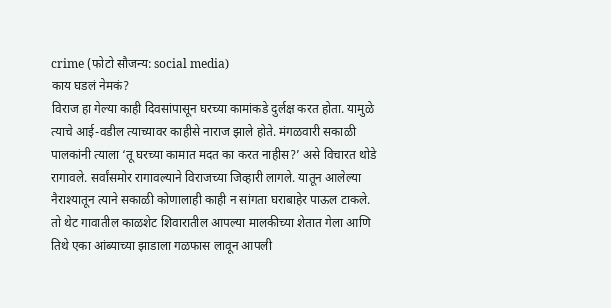crime (फोटो सौजन्य: social media)
काय घडलं नेमकं?
विराज हा गेल्या काही दिवसांपासून घरच्या कामांकडे दुर्लक्ष करत होता. यामुळे त्याचे आई-वडील त्याच्यावर काहीसे नाराज झाले होते. मंगळवारी सकाळी पालकांनी त्याला ‘तू घरच्या कामात मदत का करत नाहीस?’ असे विचारत थोडे रागावले. सर्वांसमोर रागावल्याने विराजच्या जिव्हारी लागले. यातून आलेल्या नैराश्यातून त्याने सकाळी कोणालाही काही न सांगता घराबाहेर पाऊल टाकले. तो थेट गावातील काळशेट शिवारातील आपल्या मालकीच्या शेतात गेला आणि तिथे एका आंब्याच्या झाडाला गळफास लावून आपली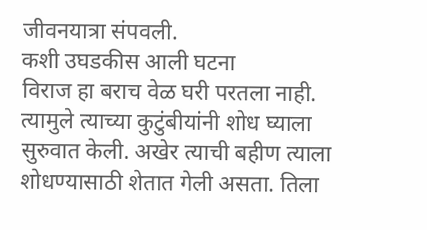जीवनयात्रा संपवली.
कशी उघडकीस आली घटना
विराज हा बराच वेळ घरी परतला नाही. त्यामुले त्याच्या कुटुंबीयांनी शोध घ्याला सुरुवात केली. अखेर त्याची बहीण त्याला शोधण्यासाठी शेतात गेली असता. तिला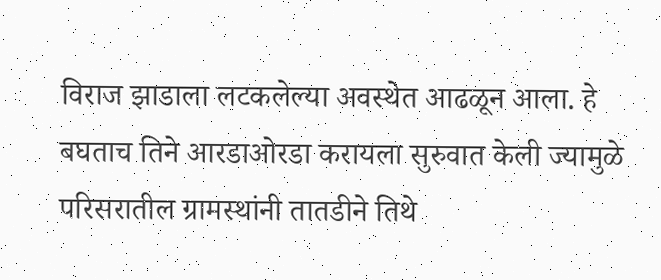विराज झाडाला लटकलेल्या अवस्थेत आढळून आला. हे बघताच तिने आरडाओरडा करायला सुरुवात केली ज्यामुळे परिसरातील ग्रामस्थांनी तातडीने तिथे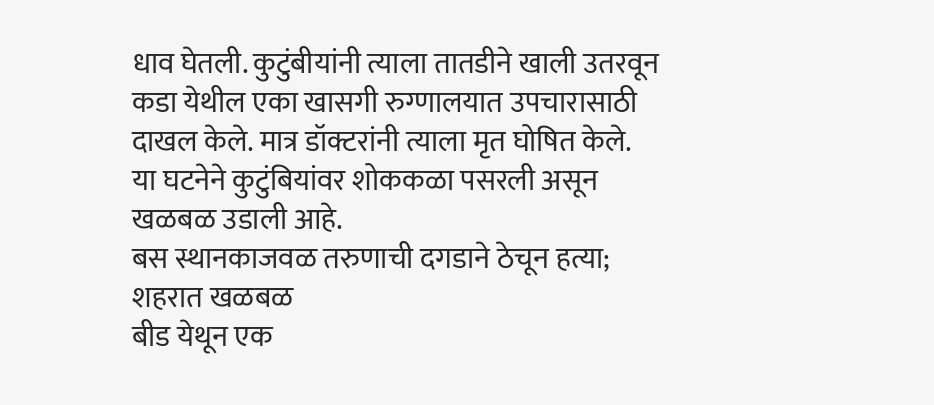धाव घेतली. कुटुंबीयांनी त्याला तातडीने खाली उतरवून कडा येथील एका खासगी रुग्णालयात उपचारासाठी दाखल केले. मात्र डॉक्टरांनी त्याला मृत घोषित केले. या घटनेने कुटुंबियांवर शोककळा पसरली असून खळबळ उडाली आहे.
बस स्थानकाजवळ तरुणाची दगडाने ठेचून हत्या; शहरात खळबळ
बीड येथून एक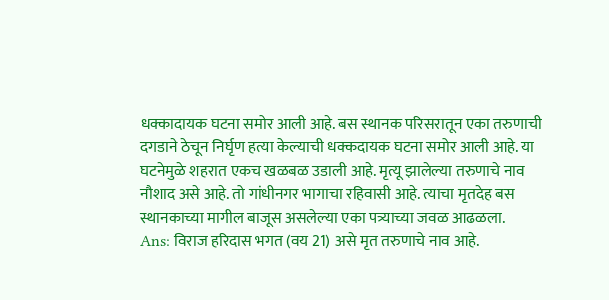धक्कादायक घटना समोर आली आहे. बस स्थानक परिसरातून एका तरुणाची दगडाने ठेचून निर्घृण हत्या केल्याची धक्कदायक घटना समोर आली आहे. या घटनेमुळे शहरात एकच खळबळ उडाली आहे. मृत्यू झालेल्या तरुणाचे नाव नौशाद असे आहे. तो गांधीनगर भागाचा रहिवासी आहे. त्याचा मृतदेह बस स्थानकाच्या मागील बाजूस असलेल्या एका पत्र्याच्या जवळ आढळला.
Ans: विराज हरिदास भगत (वय 21) असे मृत तरुणाचे नाव आहे.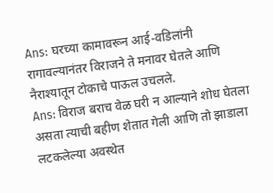Ans: घरच्या कामावरून आई-वडिलांनी रागावल्यानंतर विराजने ते मनावर घेतले आणि नैराश्यातून टोकाचे पाऊल उचलले.
Ans: विराज बराच वेळ घरी न आल्याने शोध घेतला असता त्याची बहीण शेतात गेली आणि तो झाडाला लटकलेल्या अवस्थेत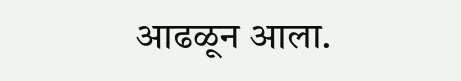आढळून आला.